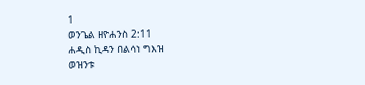1
ወንጌል ዘዮሐንስ 2:11
ሐዲስ ኪዳን በልሳነ ግእዝ
ወዝንቱ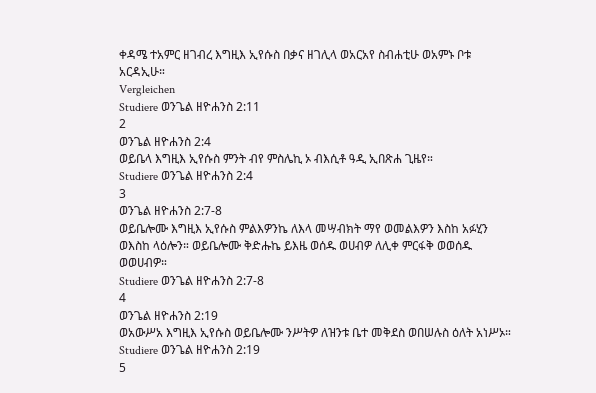ቀዳሜ ተአምር ዘገብረ እግዚእ ኢየሱስ በቃና ዘገሊላ ወአርአየ ስብሐቲሁ ወአምኑ ቦቱ አርዳኢሁ።
Vergleichen
Studiere ወንጌል ዘዮሐንስ 2:11
2
ወንጌል ዘዮሐንስ 2:4
ወይቤላ እግዚእ ኢየሱስ ምንት ብየ ምስሌኪ ኦ ብእሲቶ ዓዲ ኢበጽሐ ጊዜየ።
Studiere ወንጌል ዘዮሐንስ 2:4
3
ወንጌል ዘዮሐንስ 2:7-8
ወይቤሎሙ እግዚእ ኢየሱስ ምልእዎንኬ ለእላ መሣብክት ማየ ወመልእዎን እስከ አፉሂን ወእስከ ላዕሎን። ወይቤሎሙ ቅድሑኬ ይእዜ ወሰዱ ወሀብዎ ለሊቀ ምርፋቅ ወወሰዱ ወወሀብዎ።
Studiere ወንጌል ዘዮሐንስ 2:7-8
4
ወንጌል ዘዮሐንስ 2:19
ወአውሥአ እግዚእ ኢየሱስ ወይቤሎሙ ንሥትዎ ለዝንቱ ቤተ መቅደስ ወበሠሉስ ዕለት አነሥኦ።
Studiere ወንጌል ዘዮሐንስ 2:19
5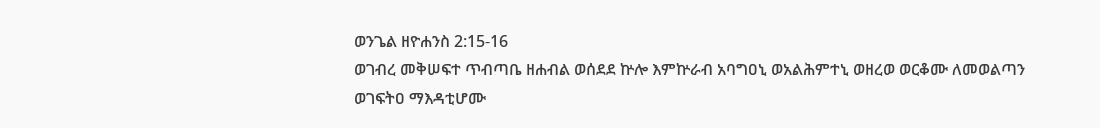ወንጌል ዘዮሐንስ 2:15-16
ወገብረ መቅሠፍተ ጥብጣቤ ዘሐብል ወሰደደ ኵሎ እምኵራብ አባግዐኒ ወአልሕምተኒ ወዘረወ ወርቆሙ ለመወልጣን ወገፍትዐ ማእዳቲሆሙ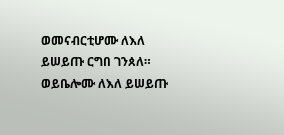ወመናብርቲሆሙ ለእለ ይሠይጡ ርግበ ገንጰለ። ወይቤሎሙ ለእለ ይሠይጡ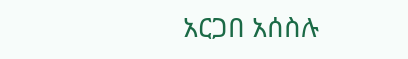አርጋበ አሰስሉ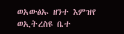ወአውፅኡ ዘንተ እምዝየ ወኢትረስዩ ቤተ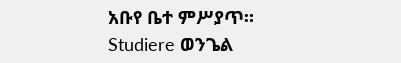አቡየ ቤተ ምሥያጥ።
Studiere ወንጌል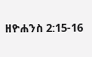ዘዮሐንስ 2:15-16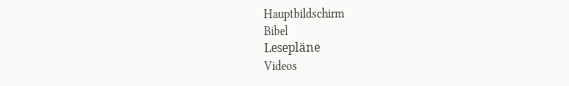Hauptbildschirm
Bibel
Lesepläne
Videos